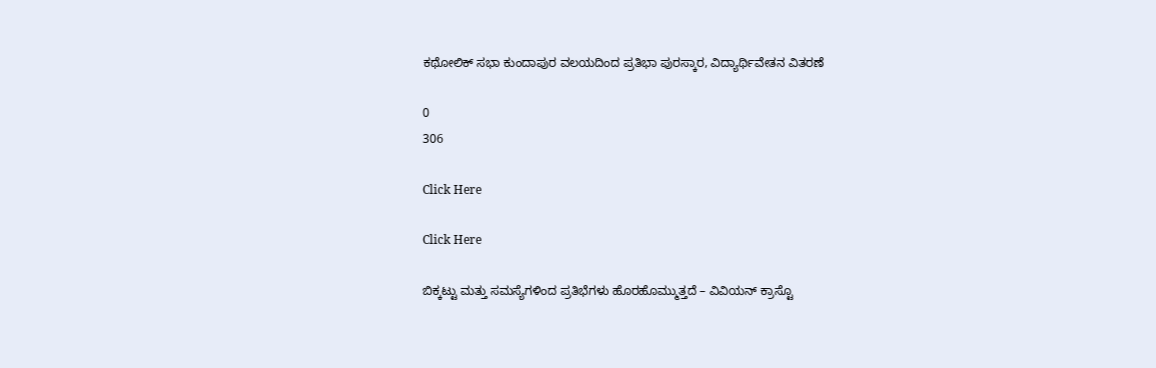ಕಥೋಲಿಕ್ ಸಭಾ ಕುಂದಾಪುರ ವಲಯದಿಂದ ಪ್ರತಿಭಾ ಪುರಸ್ಕಾರ, ವಿದ್ಯಾರ್ಥಿವೇತನ ವಿತರಣೆ

0
306

Click Here

Click Here

ಬಿಕ್ಕಟ್ಟು ಮತ್ತು ಸಮಸ್ಯೆಗಳಿಂದ ಪ್ರತಿಭೆಗಳು ಹೊರಹೊಮ್ಮುತ್ತದೆ – ವಿವಿಯನ್ ಕ್ರಾಸ್ಟೊ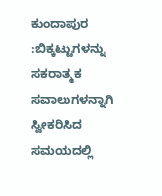ಕುಂದಾಪುರ :ಬಿಕ್ಕಟ್ಟುಗಳನ್ನು ಸಕರಾತ್ಮಕ ಸವಾಲುಗಳನ್ನಾಗಿ ಸ್ವೀಕರಿಸಿದ ಸಮಯದಲ್ಲಿ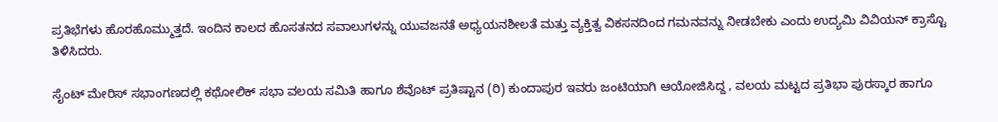ಪ್ರತಿಭೆಗಳು ಹೊರಹೊಮ್ಮುತ್ತದೆ. ಇಂದಿನ ಕಾಲದ ಹೊಸತನದ ಸವಾಲುಗಳನ್ನು ಯುವಜನತೆ ಅಧ್ಯಯನಶೀಲತೆ ಮತ್ತು ವ್ಯಕ್ತಿತ್ವ ವಿಕಸನದಿಂದ ಗಮನವನ್ನು ನೀಡಬೇಕು ಎಂದು ಉದ್ಯಮಿ ವಿವಿಯನ್ ಕ್ರಾಸ್ಟೊ ತಿಳಿಸಿದರು.

ಸೈಂಟ್ ಮೇರಿಸ್ ಸಭಾಂಗಣದಲ್ಲಿ ಕಥೋಲಿಕ್ ಸಭಾ ವಲಯ ಸಮಿತಿ ಹಾಗೂ ಶೆವೊಟ್ ಪ್ರತಿಷ್ಟಾನ (ರಿ) ಕುಂದಾಪುರ ಇವರು ಜಂಟಿಯಾಗಿ ಆಯೋಜಿಸಿದ್ದ , ವಲಯ ಮಟ್ಟದ ಪ್ರತಿಭಾ ಪುರಸ್ಕಾರ ಹಾಗೂ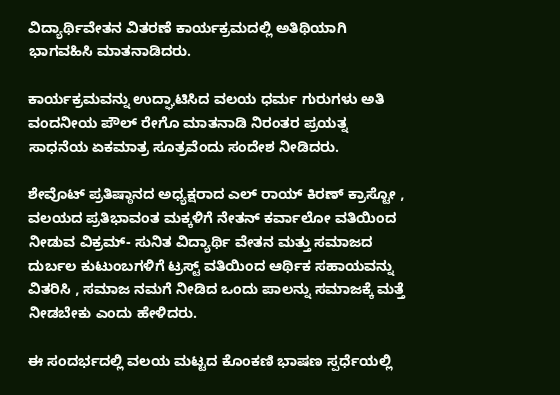ವಿದ್ಯಾರ್ಥಿವೇತನ ವಿತರಣೆ ಕಾರ್ಯಕ್ರಮದಲ್ಲಿ ಅತಿಥಿಯಾಗಿ ಭಾಗವಹಿಸಿ ಮಾತನಾಡಿದರು.

ಕಾರ್ಯಕ್ರಮವನ್ನು ಉದ್ಘಾಟಿಸಿದ ವಲಯ ಧರ್ಮ ಗುರುಗಳು ಅತಿ ವಂದನೀಯ ಪೌಲ್ ರೇಗೊ ಮಾತನಾಡಿ ನಿರಂತರ ಪ್ರಯತ್ನ ಸಾಧನೆಯ ಏಕಮಾತ್ರ ಸೂತ್ರವೆಂದು ಸಂದೇಶ ನೀಡಿದರು.

ಶೇವೊಟ್ ಪ್ರತಿಷ್ಠಾನದ ಅಧ್ಯಕ್ಷರಾದ ಎಲ್ ರಾಯ್ ಕಿರಣ್ ಕ್ರಾಸ್ಟೋ , ವಲಯದ ಪ್ರತಿಭಾವಂತ ಮಕ್ಕಳಿಗೆ ನೇತನ್ ಕರ್ವಾಲೋ ವತಿಯಿಂದ ನೀಡುವ ವಿಕ್ರಮ್- ಸುನಿತ ವಿದ್ಯಾರ್ಥಿ ವೇತನ ಮತ್ತು ಸಮಾಜದ ದುರ್ಬಲ ಕುಟುಂಬಗಳಿಗೆ ಟ್ರಸ್ಟ್ ವತಿಯಿಂದ ಆರ್ಥಿಕ ಸಹಾಯವನ್ನು ವಿತರಿಸಿ , ಸಮಾಜ ನಮಗೆ ನೀಡಿದ ಒಂದು ಪಾಲನ್ನು ಸಮಾಜಕ್ಕೆ ಮತ್ತೆ ನೀಡಬೇಕು ಎಂದು ಹೇಳಿದರು.

ಈ ಸಂದರ್ಭದಲ್ಲಿ ವಲಯ ಮಟ್ಟದ ಕೊಂಕಣಿ ಭಾಷಣ ಸ್ಪರ್ಧೆಯಲ್ಲಿ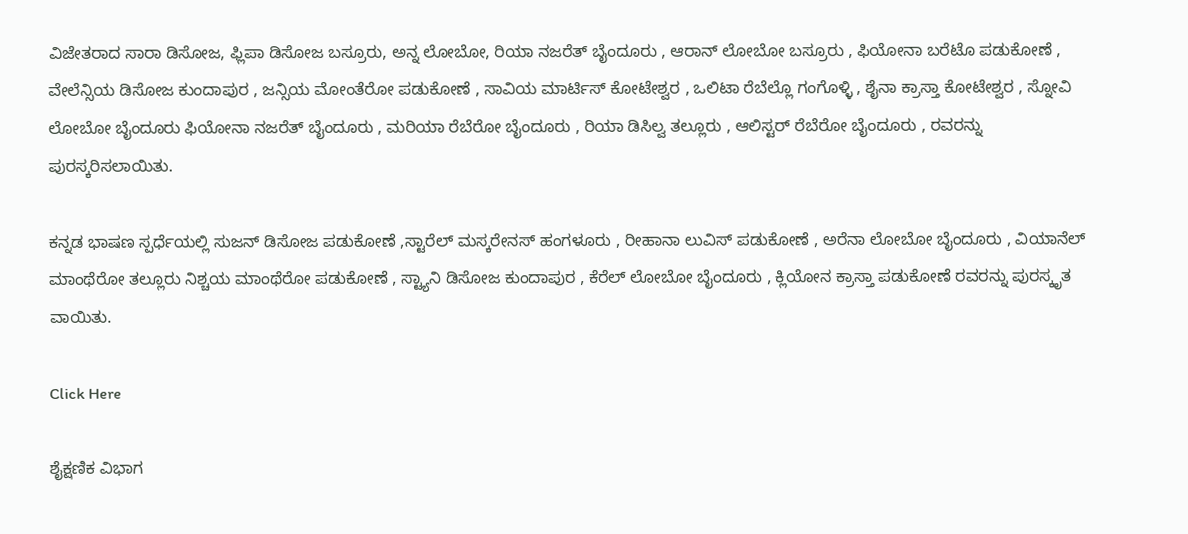ವಿಜೇತರಾದ ಸಾರಾ ಡಿಸೋಜ, ಫ್ಲಿಪಾ ಡಿಸೋಜ ಬಸ್ರೂರು, ಅನ್ನ ಲೋಬೋ, ರಿಯಾ ನಜರೆತ್ ಬೈಂದೂರು , ಆರಾನ್ ಲೋಬೋ ಬಸ್ರೂರು , ಫಿಯೋನಾ ಬರೆಟೊ ಪಡುಕೋಣೆ , ವೇಲೆನ್ಸಿಯ ಡಿಸೋಜ ಕುಂದಾಪುರ , ಜನ್ಸಿಯ ಮೋಂತೆರೋ ಪಡುಕೋಣೆ , ಸಾವಿಯ ಮಾರ್ಟಿಸ್ ಕೋಟೇಶ್ವರ , ಒಲಿಟಾ ರೆಬೆಲ್ಲೊ ಗಂಗೊಳ್ಳಿ , ಶೈನಾ ಕ್ರಾಸ್ತಾ ಕೋಟೇಶ್ವರ , ಸ್ನೋವಿ ಲೋಬೋ ಬೈಂದೂರು ಫಿಯೋನಾ ನಜರೆತ್ ಬೈಂದೂರು , ಮರಿಯಾ ರೆಬೆರೋ ಬೈಂದೂರು , ರಿಯಾ ಡಿಸಿಲ್ವ ತಲ್ಲೂರು , ಆಲಿಸ್ಟರ್ ರೆಬೆರೋ ಬೈಂದೂರು , ರವರನ್ನು ಪುರಸ್ಕರಿಸಲಾಯಿತು.

ಕನ್ನಡ ಭಾಷಣ ಸ್ಪರ್ಧೆಯಲ್ಲಿ ಸುಜನ್ ಡಿಸೋಜ ಪಡುಕೋಣೆ ,ಸ್ಟಾರೆಲ್ ಮಸ್ಕರೇನಸ್ ಹಂಗಳೂರು , ರೀಹಾನಾ ಲುವಿಸ್ ಪಡುಕೋಣೆ , ಅರೆನಾ ಲೋಬೋ ಬೈಂದೂರು , ವಿಯಾನೆಲ್ ಮಾಂಥೆರೋ ತಲ್ಲೂರು ನಿಶ್ಚಯ ಮಾಂಥೆರೋ ಪಡುಕೋಣೆ , ಸ್ಟ್ಯಾನಿ ಡಿಸೋಜ ಕುಂದಾಪುರ , ಕೆರೆಲ್ ಲೋಬೋ ಬೈಂದೂರು , ಕ್ಲಿಯೋನ ಕ್ರಾಸ್ತಾ ಪಡುಕೋಣೆ ರವರನ್ನು ಪುರಸ್ಕೃತ ವಾಯಿತು.

Click Here

ಶೈಕ್ಷಣಿಕ ವಿಭಾಗ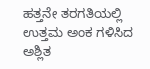ಹತ್ತನೇ ತರಗತಿಯಲ್ಲಿ ಉತ್ತಮ ಅಂಕ ಗಳಿಸಿದ
ಅಶ್ಲಿತ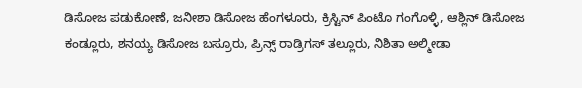ಡಿಸೋಜ ಪಡುಕೋಣೆ, ಜನೀಶಾ ಡಿಸೋಜ ಹೆಂಗಳೂರು, ಕ್ರಿಸ್ಟಿನ್ ಪಿಂಟೊ ಗಂಗೊಳ್ಳಿ, ಆಶ್ಲಿನ್ ಡಿಸೋಜ ಕಂಡ್ಲೂರು, ಶನಯ್ಯ ಡಿಸೋಜ ಬಸ್ರೂರು, ಪ್ರಿನ್ಸ್ ರಾಡ್ರಿಗಸ್ ತಲ್ಲೂರು, ನಿಶಿತಾ ಅಲ್ಮೀಡಾ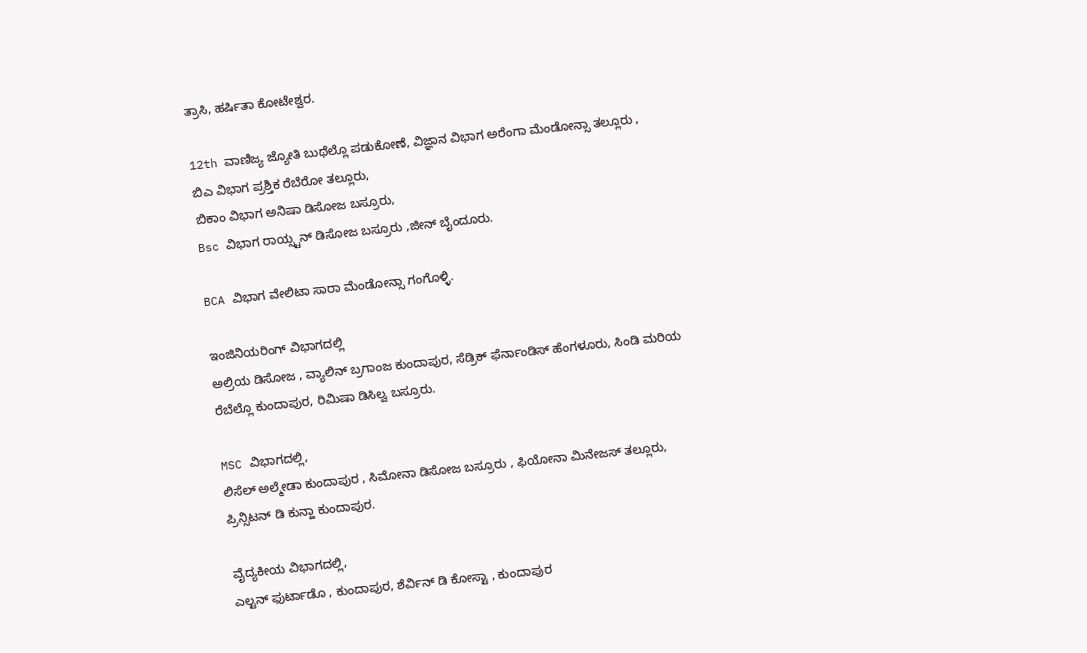ತ್ರಾಸಿ, ಹರ್ಷಿತಾ ಕೋಟೇಶ್ವರ.

12th ವಾಣಿಜ್ಯ ಜ್ಯೋತಿ ಬುಥೆಲ್ಲೊ ಪಡುಕೋಣೆ, ವಿಜ್ಞಾನ ವಿಭಾಗ ಅರೆಂಗಾ ಮೆಂಡೋನ್ಸಾ ತಲ್ಲೂರು ,
ಬಿಎ ವಿಭಾಗ ಪ್ರಶ್ತಿಕ ರೆಬೆರೋ ತಲ್ಲೂರು,
ಬಿಕಾಂ ವಿಭಾಗ ಅನಿಷಾ ಡಿಸೋಜ ಬಸ್ರೂರು,
Bsc ವಿಭಾಗ ರಾಯ್ಸ್ಟನ್ ಡಿಸೋಜ ಬಸ್ರೂರು ,ಜೀನ್ ಬೈಂದೂರು.

BCA ವಿಭಾಗ ವೇಲಿಟಾ ಸಾರಾ ಮೆಂಡೋನ್ಸಾ ಗಂಗೊಳ್ಳಿ.

ಇಂಜಿನಿಯರಿಂಗ್ ವಿಭಾಗದಲ್ಲಿ
ಅಲ್ರಿಯ ಡಿಸೋಜ , ವ್ಯಾಲಿನ್ ಬ್ರಗಾಂಜ ಕುಂದಾಪುರ, ಸೆಡ್ರಿಕ್ ಫೆರ್ನಾಂಡಿಸ್ ಹೆಂಗಳೂರು, ಸಿಂಡಿ ಮರಿಯ ರೆಬೆಲ್ಲೊ ಕುಂದಾಪುರ, ರಿಮಿಷಾ ಡಿಸಿಲ್ವ ಬಸ್ರೂರು.

MSC ವಿಭಾಗದಲ್ಲಿ,
ಲಿಸೆಲ್ ಅಲ್ಮೇಡಾ ಕುಂದಾಪುರ , ಸಿಮೋನಾ ಡಿಸೋಜ ಬಸ್ರೂರು , ಫಿಯೋನಾ ಮಿನೇಜಸ್ ತಲ್ಲೂರು, ಪ್ರಿನ್ಸಿಟನ್ ಡಿ ಕುನ್ಹಾ ಕುಂದಾಪುರ.

ವೈದ್ಯಕೀಯ ವಿಭಾಗದಲ್ಲಿ,
ಎಲ್ಟನ್ ಫುರ್ಟಾಡೊ , ಕುಂದಾಪುರ, ಶೆರ್ವಿನ್ ಡಿ ಕೋಸ್ಟಾ , ಕುಂದಾಪುರ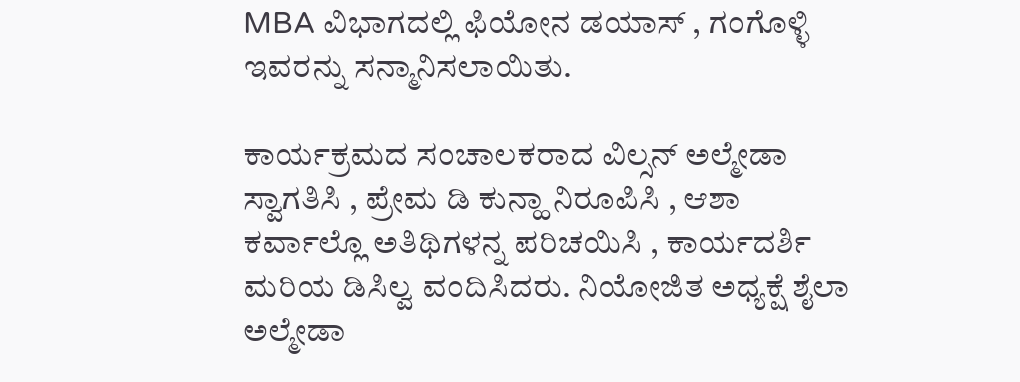MBA ವಿಭಾಗದಲ್ಲಿ ಫಿಯೋನ ಡಯಾಸ್ , ಗಂಗೊಳ್ಳಿ ಇವರನ್ನು ಸನ್ಮಾನಿಸಲಾಯಿತು.

ಕಾರ್ಯಕ್ರಮದ ಸಂಚಾಲಕರಾದ ವಿಲ್ಸನ್ ಅಲ್ಮೇಡಾ ಸ್ವಾಗತಿಸಿ , ಪ್ರೇಮ ಡಿ ಕುನ್ಹಾ ನಿರೂಪಿಸಿ , ಆಶಾ ಕರ್ವಾಲ್ಲೊ ಅತಿಥಿಗಳನ್ನ ಪರಿಚಯಿಸಿ , ಕಾರ್ಯದರ್ಶಿ ಮರಿಯ ಡಿಸಿಲ್ವ ವಂದಿಸಿದರು. ನಿಯೋಜಿತ ಅಧ್ಯಕ್ಷೆ ಶೈಲಾ ಅಲ್ಮೇಡಾ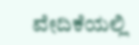ವೇದಿಕೆಯಲ್ಲಿ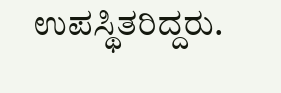ಉಪಸ್ಥಿತರಿದ್ದರು.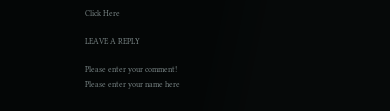Click Here

LEAVE A REPLY

Please enter your comment!
Please enter your name here